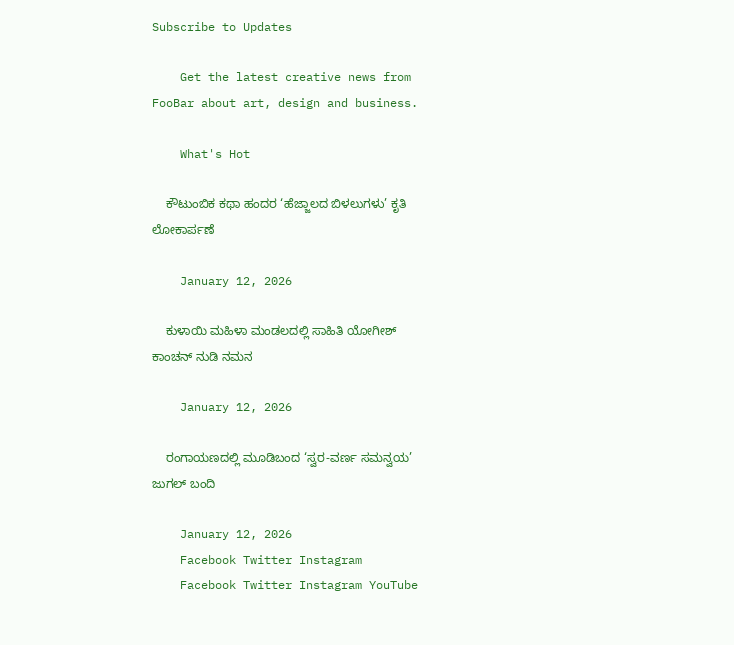Subscribe to Updates

    Get the latest creative news from FooBar about art, design and business.

    What's Hot

    ಕೌಟುಂಬಿಕ ಕಥಾ ಹಂದರ ‘ಹೆಜ್ಜಾಲದ ಬಿಳಲುಗಳು’ ಕೃತಿ ಲೋಕಾರ್ಪಣೆ

    January 12, 2026

    ಕುಳಾಯಿ ಮಹಿಳಾ ಮಂಡಲದಲ್ಲಿ ಸಾಹಿತಿ ಯೋಗೀಶ್ ಕಾಂಚನ್ ನುಡಿ ನಮನ

    January 12, 2026

    ರಂಗಾಯಣದಲ್ಲಿ ಮೂಡಿಬಂದ ‘ಸ್ವರ-ವರ್ಣ ಸಮನ್ವಯ’ ಜುಗಲ್ ಬಂದಿ

    January 12, 2026
    Facebook Twitter Instagram
    Facebook Twitter Instagram YouTube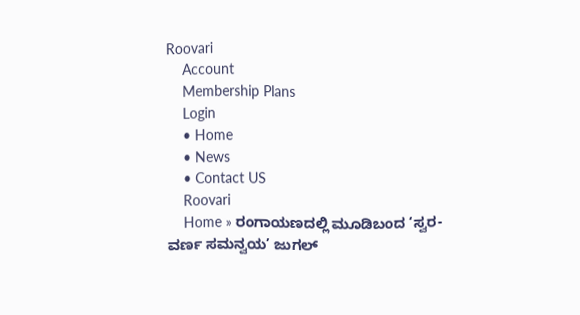Roovari
    Account
    Membership Plans
    Login
    • Home
    • News
    • Contact US
    Roovari
    Home » ರಂಗಾಯಣದಲ್ಲಿ ಮೂಡಿಬಂದ ‘ಸ್ವರ-ವರ್ಣ ಸಮನ್ವಯ’ ಜುಗಲ್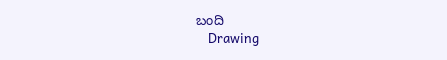ಬಂದಿ
    Drawing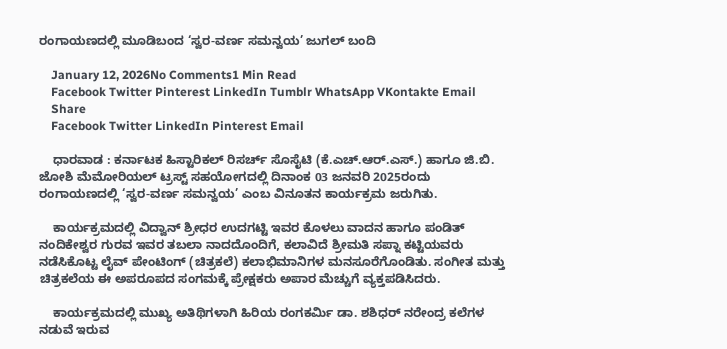ರಂಗಾಯಣದಲ್ಲಿ ಮೂಡಿಬಂದ ‘ಸ್ವರ-ವರ್ಣ ಸಮನ್ವಯ’ ಜುಗಲ್ ಬಂದಿ

    January 12, 2026No Comments1 Min Read
    Facebook Twitter Pinterest LinkedIn Tumblr WhatsApp VKontakte Email
    Share
    Facebook Twitter LinkedIn Pinterest Email

    ಧಾರವಾಡ : ಕರ್ನಾಟಕ ಹಿಸ್ಟಾರಿಕಲ್ ರಿಸರ್ಚ್ ಸೊಸೈಟಿ (ಕೆ.ಎಚ್.ಆರ್.ಎಸ್.) ಹಾಗೂ ಜಿ.ಬಿ. ಜೋಶಿ ಮೆಮೋರಿಯಲ್ ಟ್ರಸ್ಟ್ ಸಹಯೋಗದಲ್ಲಿ ದಿನಾಂಕ 03 ಜನವರಿ 2025ರಂದು ರಂಗಾಯಣದಲ್ಲಿ ‘ಸ್ವರ-ವರ್ಣ ಸಮನ್ವಯ’ ಎಂಬ ವಿನೂತನ ಕಾರ್ಯಕ್ರಮ ಜರುಗಿತು.

    ಕಾರ್ಯಕ್ರಮದಲ್ಲಿ ವಿದ್ವಾನ್ ಶ್ರೀಧರ ಉದಗಟ್ಟಿ ಇವರ ಕೊಳಲು ವಾದನ ಹಾಗೂ ಪಂಡಿತ್ ನಂದಿಕೇಶ್ವರ ಗುರವ ಇವರ ತಬಲಾ ನಾದದೊಂದಿಗೆ, ಕಲಾವಿದೆ ಶ್ರೀಮತಿ ಸಪ್ನಾ ಕಟ್ಟಿಯವರು ನಡೆಸಿಕೊಟ್ಟ ಲೈವ್ ಪೇಂಟಿಂಗ್ (ಚಿತ್ರಕಲೆ) ಕಲಾಭಿಮಾನಿಗಳ ಮನಸೂರೆಗೊಂಡಿತು. ಸಂಗೀತ ಮತ್ತು ಚಿತ್ರಕಲೆಯ ಈ ಅಪರೂಪದ ಸಂಗಮಕ್ಕೆ ಪ್ರೇಕ್ಷಕರು ಅಪಾರ ಮೆಚ್ಚುಗೆ ವ್ಯಕ್ತಪಡಿಸಿದರು.

    ಕಾರ್ಯಕ್ರಮದಲ್ಲಿ ಮುಖ್ಯ ಅತಿಥಿಗಳಾಗಿ ಹಿರಿಯ ರಂಗಕರ್ಮಿ ಡಾ. ಶಶಿಧರ್ ನರೇಂದ್ರ ಕಲೆಗಳ ನಡುವೆ ಇರುವ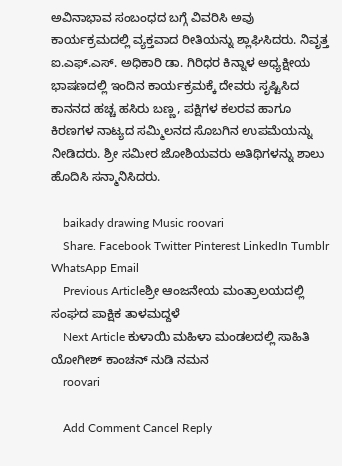ಅವಿನಾಭಾವ ಸಂಬಂಧದ ಬಗ್ಗೆ ವಿವರಿಸಿ ಅವು ಕಾರ್ಯಕ್ರಮದಲ್ಲಿ ವ್ಯಕ್ತವಾದ ರೀತಿಯನ್ನು ಶ್ಲಾಘಿಸಿದರು. ನಿವೃತ್ತ ಐ.ಎಫ್.ಎಸ್. ಅಧಿಕಾರಿ ಡಾ. ಗಿರಿಧರ ಕಿನ್ನಾಳ ಅಧ್ಯಕ್ಷೀಯ ಭಾಷಣದಲ್ಲಿ ಇಂದಿನ ಕಾರ್ಯಕ್ರಮಕ್ಕೆ ದೇವರು ಸೃಷ್ಟಿಸಿದ ಕಾನನದ ಹಚ್ಚ ಹಸಿರು ಬಣ್ಣ, ಪಕ್ಷಿಗಳ ಕಲರವ ಹಾಗೂ ಕಿರಣಗಳ ನಾಟ್ಯದ ಸಮ್ಮಿಲನದ ಸೊಬಗಿನ ಉಪಮೆಯನ್ನು ನೀಡಿದರು. ಶ್ರೀ ಸಮೀರ ಜೋಶಿಯವರು ಅತಿಥಿಗಳನ್ನು ಶಾಲು ಹೊದಿಸಿ ಸನ್ಮಾನಿಸಿದರು.

    baikady drawing Music roovari
    Share. Facebook Twitter Pinterest LinkedIn Tumblr WhatsApp Email
    Previous Articleಶ್ರೀ ಆಂಜನೇಯ ಮಂತ್ರಾಲಯದಲ್ಲಿ ಸಂಘದ ಪಾಕ್ಷಿಕ ತಾಳಮದ್ದಳೆ
    Next Article ಕುಳಾಯಿ ಮಹಿಳಾ ಮಂಡಲದಲ್ಲಿ ಸಾಹಿತಿ ಯೋಗೀಶ್ ಕಾಂಚನ್ ನುಡಿ ನಮನ
    roovari

    Add Comment Cancel Reply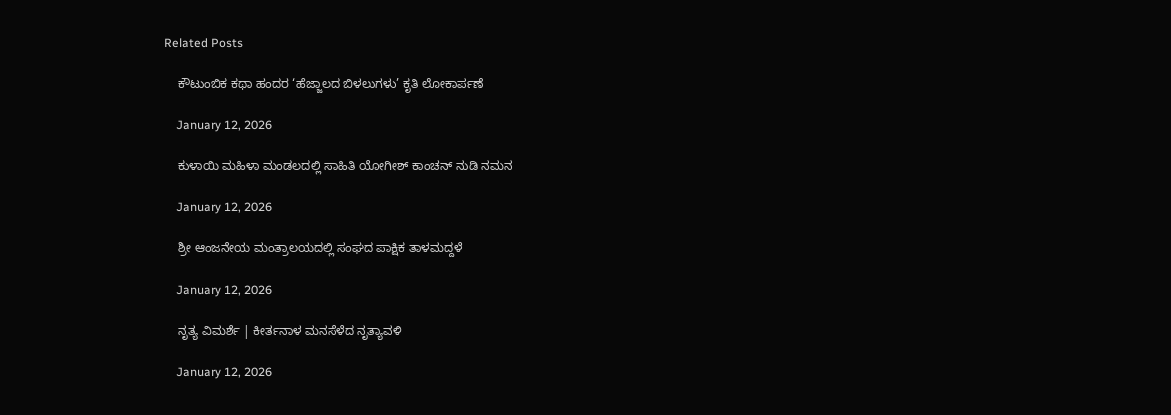Related Posts

    ಕೌಟುಂಬಿಕ ಕಥಾ ಹಂದರ ‘ಹೆಜ್ಜಾಲದ ಬಿಳಲುಗಳು’ ಕೃತಿ ಲೋಕಾರ್ಪಣೆ

    January 12, 2026

    ಕುಳಾಯಿ ಮಹಿಳಾ ಮಂಡಲದಲ್ಲಿ ಸಾಹಿತಿ ಯೋಗೀಶ್ ಕಾಂಚನ್ ನುಡಿ ನಮನ

    January 12, 2026

    ಶ್ರೀ ಆಂಜನೇಯ ಮಂತ್ರಾಲಯದಲ್ಲಿ ಸಂಘದ ಪಾಕ್ಷಿಕ ತಾಳಮದ್ದಳೆ

    January 12, 2026

    ನೃತ್ಯ ವಿಮರ್ಶೆ | ಕೀರ್ತನಾಳ ಮನಸೆಳೆದ ನೃತ್ಯಾವಳಿ

    January 12, 2026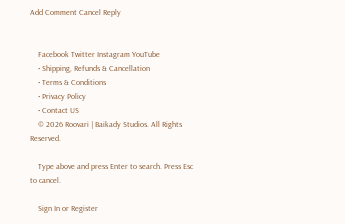Add Comment Cancel Reply


    Facebook Twitter Instagram YouTube
    • Shipping, Refunds & Cancellation
    • Terms & Conditions
    • Privacy Policy
    • Contact US
    © 2026 Roovari | Baikady Studios. All Rights Reserved.

    Type above and press Enter to search. Press Esc to cancel.

    Sign In or Register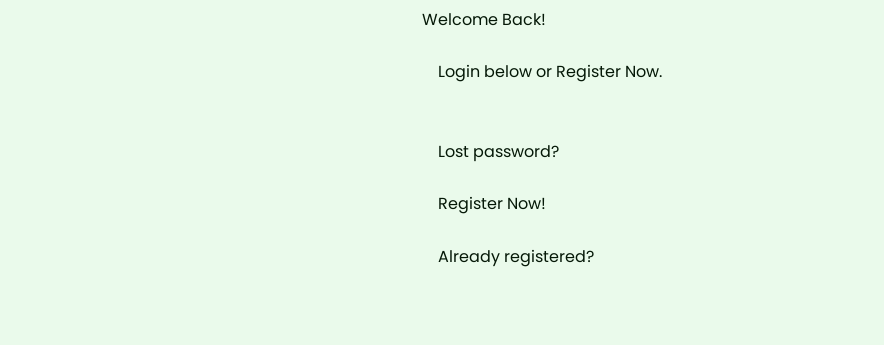Welcome Back!

    Login below or Register Now.


    Lost password?

    Register Now!

    Already registered?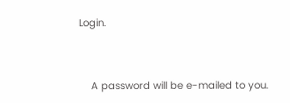Login.


    A password will be e-mailed to you.